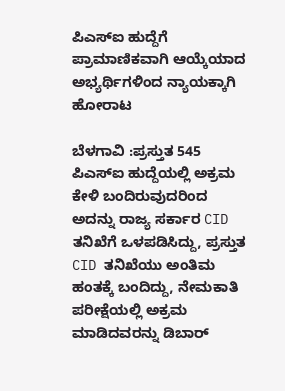ಪಿಎಸ್‌ಐ ಹುದ್ದೆಗೆ ಪ್ರಾಮಾಣಿಕವಾಗಿ ಆಯ್ಕೆಯಾದ ಅಭ್ಯರ್ಥಿಗಳಿಂದ ನ್ಯಾಯಕ್ಕಾಗಿ ಹೋರಾಟ

ಬೆಳಗಾವಿ :ಪ್ರಸ್ತುತ 545 ಪಿಎಸ್‌ಐ ಹುದ್ದೆಯಲ್ಲಿ ಅಕ್ರಮ ಕೇಳಿ ಬಂದಿರುವುದರಿಂದ ಅದನ್ನು ರಾಜ್ಯ ಸರ್ಕಾರ CID ತನಿಖೆಗೆ ಒಳಪಡಿಸಿದ್ದು, ಪ್ರಸ್ತುತ CID ತನಿಖೆಯು ಅಂತಿಮ ಹಂತಕ್ಕೆ ಬಂದಿದ್ದು, ನೇಮಕಾತಿ ಪರೀಕ್ಷೆಯಲ್ಲಿ ಅಕ್ರಮ ಮಾಡಿದವರನ್ನು ಡಿಬಾರ್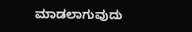ಮಾಡಲಾಗುವುದು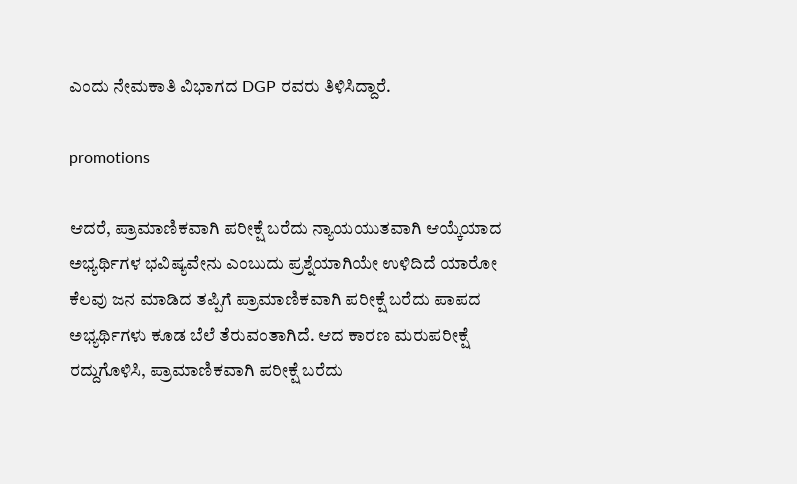ಎಂದು ನೇಮಕಾತಿ ವಿಭಾಗದ DGP ರವರು ತಿಳಿಸಿದ್ದಾರೆ.

promotions

ಆದರೆ, ಪ್ರಾಮಾಣಿಕವಾಗಿ ಪರೀಕ್ಷೆ ಬರೆದು ನ್ಯಾಯಯುತವಾಗಿ ಆಯ್ಕೆಯಾದ ಅಭ್ಯರ್ಥಿಗಳ ಭವಿಷ್ಯವೇನು ಎಂಬುದು ಪ್ರಶ್ನೆಯಾಗಿಯೇ ಉಳಿದಿದೆ ಯಾರೋ ಕೆಲವು ಜನ ಮಾಡಿದ ತಪ್ಪಿಗೆ ಪ್ರಾಮಾಣಿಕವಾಗಿ ಪರೀಕ್ಷೆ ಬರೆದು ಪಾಪದ ಅಭ್ಯರ್ಥಿಗಳು ಕೂಡ ಬೆಲೆ ತೆರುವಂತಾಗಿದೆ. ಆದ ಕಾರಣ ಮರುಪರೀಕ್ಷೆ ರದ್ದುಗೊಳಿಸಿ, ಪ್ರಾಮಾಣಿಕವಾಗಿ ಪರೀಕ್ಷೆ ಬರೆದು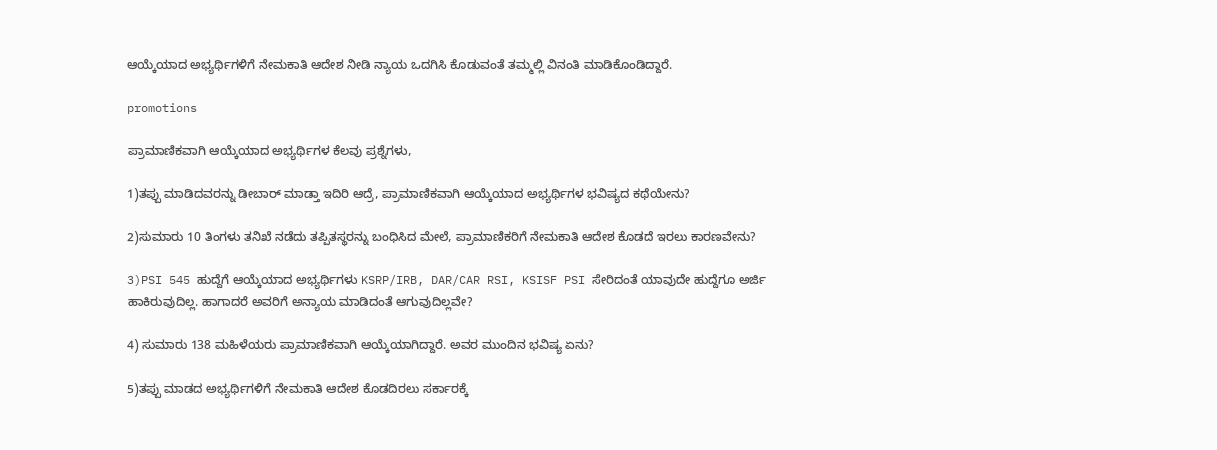ಆಯ್ಕೆಯಾದ ಅಭ್ಯರ್ಥಿಗಳಿಗೆ ನೇಮಕಾತಿ ಆದೇಶ ನೀಡಿ ನ್ಯಾಯ ಒದಗಿಸಿ ಕೊಡುವಂತೆ ತಮ್ಮಲ್ಲಿ ವಿನಂತಿ ಮಾಡಿಕೊಂಡಿದ್ದಾರೆ.

promotions

ಪ್ರಾಮಾಣಿಕವಾಗಿ ಆಯ್ಕೆಯಾದ ಅಭ್ಯರ್ಥಿಗಳ ಕೆಲವು ಪ್ರಶ್ನೆಗಳು,

1)ತಪ್ಪು ಮಾಡಿದವರನ್ನು ಡೀಬಾರ್ ಮಾಡ್ತಾ ಇದಿರಿ ಆದ್ರೆ, ಪ್ರಾಮಾಣಿಕವಾಗಿ ಆಯ್ಕೆಯಾದ ಅಭ್ಯರ್ಥಿಗಳ ಭವಿಷ್ಯದ ಕಥೆಯೇನು?

2)ಸುಮಾರು 10 ತಿಂಗಳು ತನಿಖೆ ನಡೆದು ತಪ್ಪಿತಸ್ಥರನ್ನು ಬಂಧಿಸಿದ ಮೇಲೆ, ಪ್ರಾಮಾಣಿಕರಿಗೆ ನೇಮಕಾತಿ ಆದೇಶ ಕೊಡದೆ ಇರಲು ಕಾರಣವೇನು?

3)PSI 545 ಹುದ್ದೆಗೆ ಆಯ್ಕೆಯಾದ ಅಭ್ಯರ್ಥಿಗಳು KSRP/IRB, DAR/CAR RSI, KSISF PSI ಸೇರಿದಂತೆ ಯಾವುದೇ ಹುದ್ದೆಗೂ ಅರ್ಜಿ ಹಾಕಿರುವುದಿಲ್ಲ. ಹಾಗಾದರೆ ಅವರಿಗೆ ಅನ್ಯಾಯ ಮಾಡಿದಂತೆ ಆಗುವುದಿಲ್ಲವೇ?

4) ಸುಮಾರು 138 ಮಹಿಳೆಯರು ಪ್ರಾಮಾಣಿಕವಾಗಿ ಆಯ್ಕೆಯಾಗಿದ್ದಾರೆ. ಅವರ ಮುಂದಿನ ಭವಿಷ್ಯ ಏನು?

5)ತಪ್ಪು ಮಾಡದ ಅಭ್ಯರ್ಥಿಗಳಿಗೆ ನೇಮಕಾತಿ ಆದೇಶ ಕೊಡದಿರಲು ಸರ್ಕಾರಕ್ಕೆ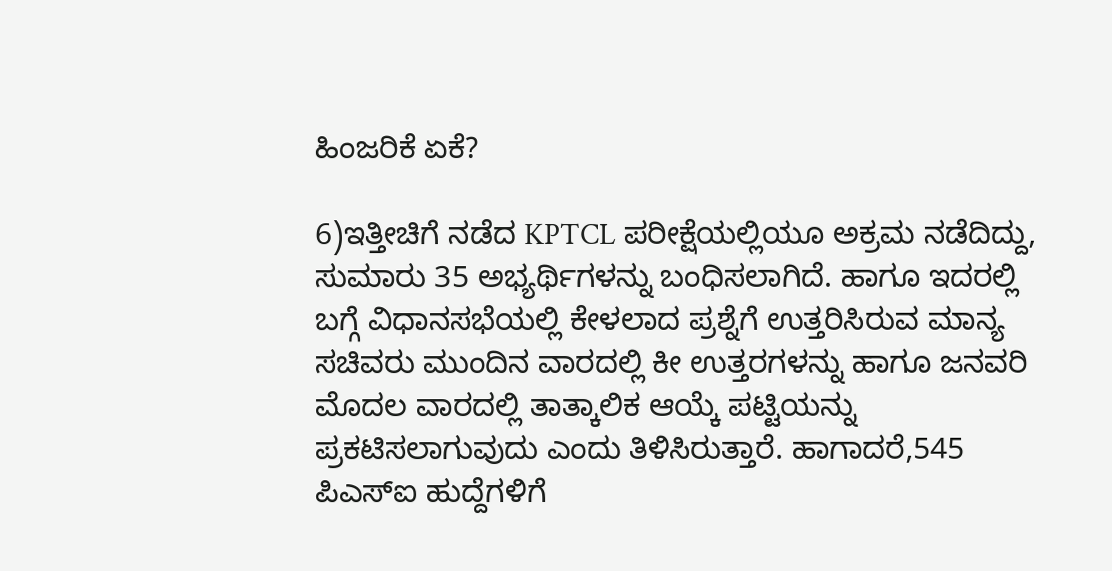ಹಿಂಜರಿಕೆ ಏಕೆ?

6)ಇತ್ತೀಚಿಗೆ ನಡೆದ KPTCL ಪರೀಕ್ಷೆಯಲ್ಲಿಯೂ ಅಕ್ರಮ ನಡೆದಿದ್ದು, ಸುಮಾರು 35 ಅಭ್ಯರ್ಥಿಗಳನ್ನು ಬಂಧಿಸಲಾಗಿದೆ. ಹಾಗೂ ಇದರಲ್ಲಿ ಬಗ್ಗೆ ವಿಧಾನಸಭೆಯಲ್ಲಿ ಕೇಳಲಾದ ಪ್ರಶ್ನೆಗೆ ಉತ್ತರಿಸಿರುವ ಮಾನ್ಯ ಸಚಿವರು ಮುಂದಿನ ವಾರದಲ್ಲಿ ಕೀ ಉತ್ತರಗಳನ್ನು ಹಾಗೂ ಜನವರಿ ಮೊದಲ ವಾರದಲ್ಲಿ ತಾತ್ಕಾಲಿಕ ಆಯ್ಕೆ ಪಟ್ಟಿಯನ್ನು ಪ್ರಕಟಿಸಲಾಗುವುದು ಎಂದು ತಿಳಿಸಿರುತ್ತಾರೆ. ಹಾಗಾದರೆ,545 ಪಿಎಸ್‌ಐ ಹುದ್ದೆಗಳಿಗೆ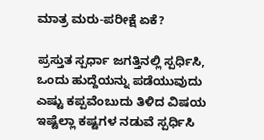ಮಾತ್ರ ಮರು-ಪರೀಕ್ಷೆ ಏಕೆ?

ಪ್ರಸ್ತುತ ಸ್ಪರ್ಧಾ ಜಗತ್ತಿನಲ್ಲಿ ಸ್ಪರ್ಧಿಸಿ, ಒಂದು ಹುದ್ದೆಯನ್ನು ಪಡೆಯುವುದು ಎಷ್ಟು ಕಪ್ಪವೆಂಬುದು ತಿಳಿದ ವಿಷಯ ಇಷ್ಟೆಲ್ಲಾ ಕಷ್ಟಗಳ ನಡುವೆ ಸ್ಪರ್ಧಿಸಿ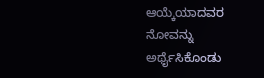ಆಯ್ಕೆಯಾದವರ ನೋವನ್ನು ಅರ್ಥೈಸಿಕೊಂಡು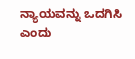ನ್ಯಾಯವನ್ನು ಒದಗಿಸಿ ಎಂದು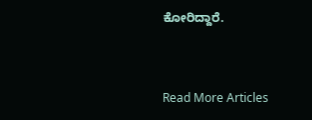ಕೋರಿದ್ದಾರೆ.


Read More Articles